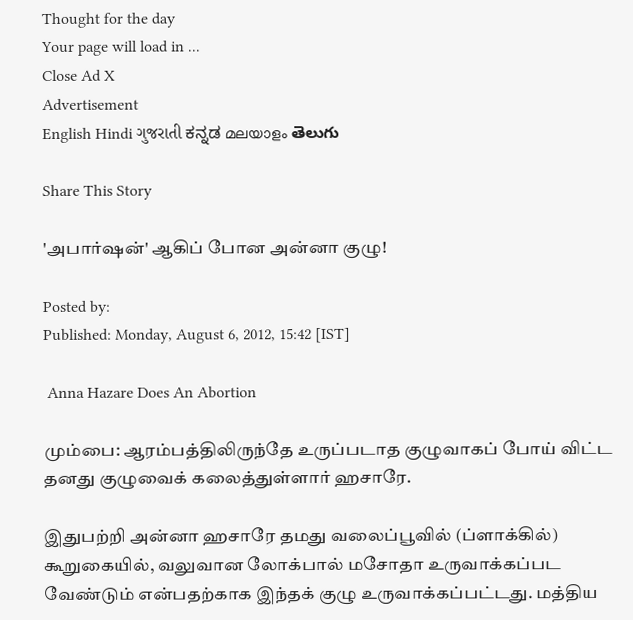Thought for the day
Your page will load in ...
Close Ad X
Advertisement
English Hindi ગુજરાતી ಕನ್ನಡ മലയാളം తెలుగు

Share This Story

'அபார்ஷன்' ஆகிப் போன அன்னா குழு!

Posted by:
Published: Monday, August 6, 2012, 15:42 [IST]

 Anna Hazare Does An Abortion

மும்பை: ஆரம்பத்திலிருந்தே உருப்படாத குழுவாகப் போய் விட்ட தனது குழுவைக் கலைத்துள்ளார் ஹசாரே.

இதுபற்றி அன்னா ஹசாரே தமது வலைப்பூவில் (ப்ளாக்கில்) கூறுகையில், வலுவான லோக்பால் மசோதா உருவாக்கப்பட வேண்டும் என்பதற்காக இந்தக் குழு உருவாக்கப்பட்டது. மத்திய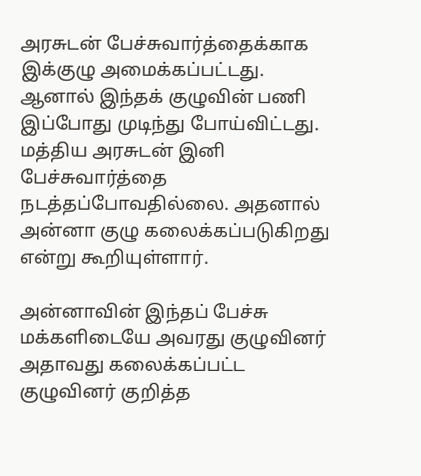அரசுடன் பேச்சுவார்த்தைக்காக இக்குழு அமைக்கப்பட்டது. ஆனால் இந்தக் குழுவின் பணி இப்போது முடிந்து போய்விட்டது. மத்திய அரசுடன் இனி பேச்சுவார்த்தை நடத்தப்போவதில்லை. அதனால் அன்னா குழு கலைக்கப்படுகிறது என்று கூறியுள்ளார்.

அன்னாவின் இந்தப் பேச்சு மக்களிடையே அவரது குழுவினர் அதாவது கலைக்கப்பட்ட குழுவினர் குறித்த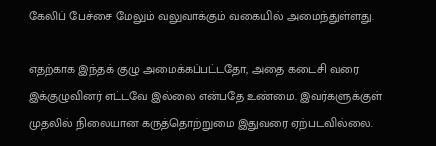கேலிப் பேச்சை மேலும் வலுவாக்கும் வகையில் அமைந்துள்ளது.

எதற்காக இந்தக் குழு அமைக்கப்பட்டதோ, அதை கடைசி வரை இக்குழுவினர் எட்டவே இல்லை என்பதே உண்மை. இவர்களுக்குள் முதலில் நிலையான கருத்தொற்றுமை இதுவரை ஏற்படவில்லை.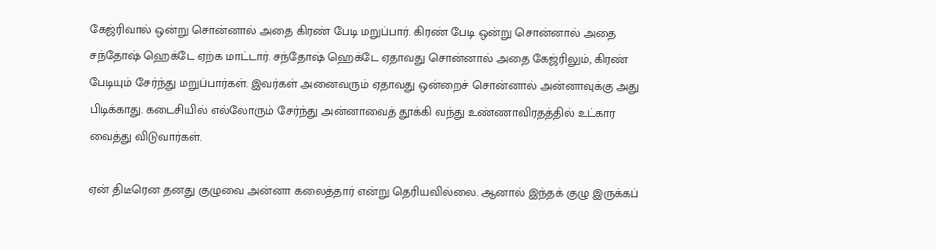கேஜ்ரிவால் ஒன்று சொன்னால் அதை கிரண் பேடி மறுப்பார். கிரண் பேடி ஒன்று சொன்னால் அதை சந்தோஷ் ஹெக்டே ஏற்க மாட்டார். சந்தோஷ் ஹெக்டே ஏதாவது சொன்னால் அதை கேஜ்ரிலும், கிரண் பேடியும் சேர்ந்து மறுப்பார்கள். இவர்கள் அனைவரும் ஏதாவது ஒன்றைச் சொன்னால் அன்னாவுக்கு அது பிடிக்காது. கடைசியில் எல்லோரும் சேர்ந்து அன்னாவைத் தூக்கி வந்து உண்ணாவிரதத்தில் உட்கார வைத்து விடுவார்கள்.

ஏன் திடீரென தனது குழுவை அன்னா கலைத்தார் என்று தெரியவில்லை. ஆனால் இந்தக் குழு இருக்கப்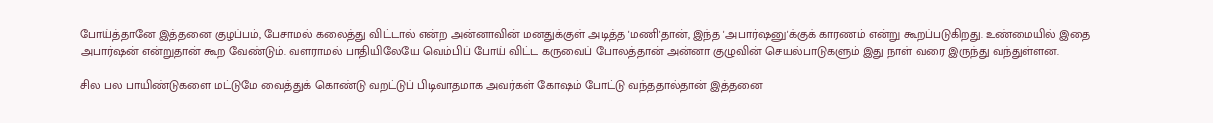போய்த்தானே இத்தனை குழப்பம், பேசாமல் கலைத்து விட்டால் என்ற அன்னாவின் மனதுக்குள் அடித்த 'மணி'தான், இந்த 'அபார்ஷனு'க்குக் காரணம் என்று கூறப்படுகிறது. உண்மையில் இதை அபார்ஷன் என்றுதான் கூற வேண்டும். வளராமல் பாதியிலேயே வெம்பிப் போய் விட்ட கருவைப் போலத்தான் அன்னா குழுவின் செயல்பாடுகளும் இது நாள் வரை இருந்து வந்துள்ளன.

சில பல பாயிண்டுகளை மட்டுமே வைத்துக் கொண்டு வறட்டுப் பிடிவாதமாக அவர்கள் கோஷம் போட்டு வந்ததால்தான் இத்தனை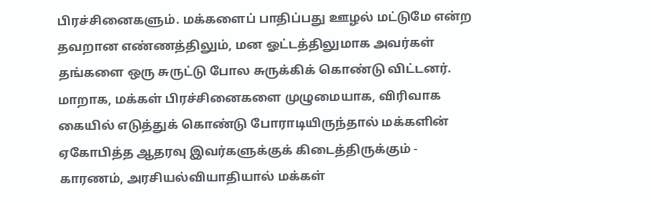பிரச்சினைகளும். மக்களைப் பாதிப்பது ஊழல் மட்டுமே என்ற தவறான எண்ணத்திலும், மன ஓட்டத்திலுமாக அவர்கள் தங்களை ஒரு சுருட்டு போல சுருக்கிக் கொண்டு விட்டனர். மாறாக, மக்கள் பிரச்சினைகளை முழுமையாக, விரிவாக கையில் எடுத்துக் கொண்டு போராடியிருந்தால் மக்களின் ஏகோபித்த ஆதரவு இவர்களுக்குக் கிடைத்திருக்கும் - காரணம், அரசியல்வியாதியால் மக்கள்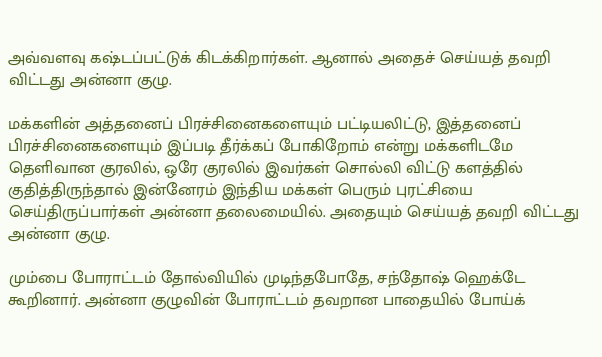அவ்வளவு கஷ்டப்பட்டுக் கிடக்கிறார்கள். ஆனால் அதைச் செய்யத் தவறி விட்டது அன்னா குழு.

மக்களின் அத்தனைப் பிரச்சினைகளையும் பட்டியலிட்டு, இத்தனைப் பிரச்சினைகளையும் இப்படி தீர்க்கப் போகிறோம் என்று மக்களிடமே தெளிவான குரலில், ஒரே குரலில் இவர்கள் சொல்லி விட்டு களத்தில் குதித்திருந்தால் இன்னேரம் இந்திய மக்கள் பெரும் புரட்சியை செய்திருப்பார்கள் அன்னா தலைமையில். அதையும் செய்யத் தவறி விட்டது அன்னா குழு.

மும்பை போராட்டம் தோல்வியில் முடிந்தபோதே, சந்தோஷ் ஹெக்டே கூறினார். அன்னா குழுவின் போராட்டம் தவறான பாதையில் போய்க்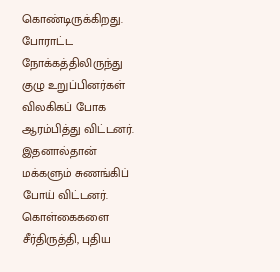கொண்டிருக்கிறது. போராட்ட நோக்கத்திலிருந்து குழு உறுப்பினர்கள் விலகிகப் போக ஆரம்பித்து விட்டனர். இதனால்தான் மக்களும் சுணங்கிப் போய் விட்டனர். கொள்கைகளை சீர்திருத்தி, புதிய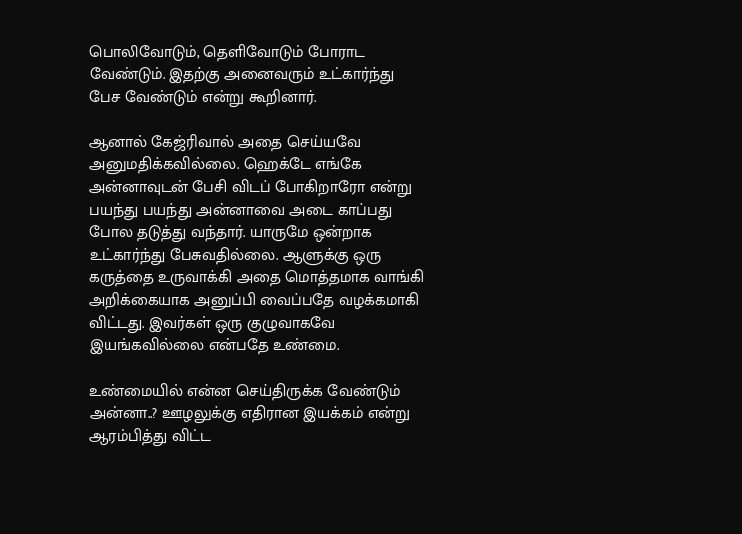பொலிவோடும், தெளிவோடும் போராட வேண்டும். இதற்கு அனைவரும் உட்கார்ந்து பேச வேண்டும் என்று கூறினார்.

ஆனால் கேஜ்ரிவால் அதை செய்யவே அனுமதிக்கவில்லை. ஹெக்டே எங்கே அன்னாவுடன் பேசி விடப் போகிறாரோ என்று பயந்து பயந்து அன்னாவை அடை காப்பது போல தடுத்து வந்தார். யாருமே ஒன்றாக உட்கார்ந்து பேசுவதில்லை. ஆளுக்கு ஒரு கருத்தை உருவாக்கி அதை மொத்தமாக வாங்கி அறிக்கையாக அனுப்பி வைப்பதே வழக்கமாகி விட்டது. இவர்கள் ஒரு குழுவாகவே இயங்கவில்லை என்பதே உண்மை.

உண்மையில் என்ன செய்திருக்க வேண்டும் அன்னா..? ஊழலுக்கு எதிரான இயக்கம் என்று ஆரம்பித்து விட்ட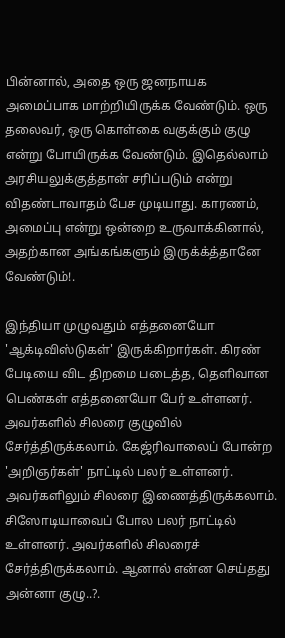பின்னால், அதை ஒரு ஜனநாயக அமைப்பாக மாற்றியிருக்க வேண்டும். ஒரு தலைவர், ஒரு கொள்கை வகுக்கும் குழு என்று போயிருக்க வேண்டும். இதெல்லாம் அரசியலுக்குத்தான் சரிப்படும் என்று விதண்டாவாதம் பேச முடியாது. காரணம், அமைப்பு என்று ஒன்றை உருவாக்கினால், அதற்கான அங்கங்களும் இருக்க்த்தானே வேண்டும்!.

இந்தியா முழுவதும் எத்தனையோ 'ஆக்டிவிஸ்டுகள்' இருக்கிறார்கள். கிரண் பேடியை விட திறமை படைத்த, தெளிவான பெண்கள் எத்தனையோ பேர் உள்ளனர். அவர்களில் சிலரை குழுவில் சேர்த்திருக்கலாம். கேஜ்ரிவாலைப் போன்ற 'அறிஞர்கள்' நாட்டில் பலர் உள்ளனர். அவர்களிலும் சிலரை இணைத்திருக்கலாம். சிஸோடியாவைப் போல பலர் நாட்டில் உள்ளனர். அவர்களில் சிலரைச் சேர்த்திருக்கலாம். ஆனால் என்ன செய்தது அன்னா குழு..?.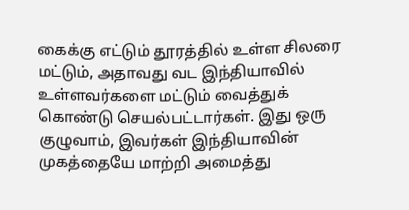கைக்கு எட்டும் தூரத்தில் உள்ள சிலரை மட்டும், அதாவது வட இந்தியாவில் உள்ளவர்களை மட்டும் வைத்துக் கொண்டு செயல்பட்டார்கள். இது ஒரு குழுவாம், இவர்கள் இந்தியாவின் முகத்தையே மாற்றி அமைத்து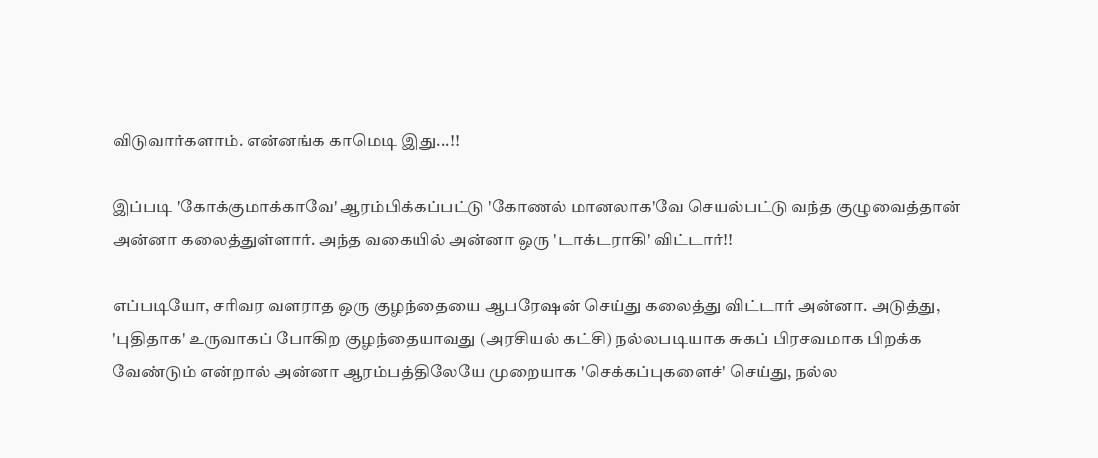விடுவார்களாம். என்னங்க காமெடி இது...!!

இப்படி 'கோக்குமாக்காவே' ஆரம்பிக்கப்பட்டு 'கோணல் மானலாக'வே செயல்பட்டு வந்த குழுவைத்தான் அன்னா கலைத்துள்ளார். அந்த வகையில் அன்னா ஒரு 'டாக்டராகி' விட்டார்!!

எப்படியோ, சரிவர வளராத ஒரு குழந்தையை ஆபரேஷன் செய்து கலைத்து விட்டார் அன்னா. அடுத்து, 'புதிதாக' உருவாகப் போகிற குழந்தையாவது (அரசியல் கட்சி) நல்லபடியாக சுகப் பிரசவமாக பிறக்க வேண்டும் என்றால் அன்னா ஆரம்பத்திலேயே முறையாக 'செக்கப்புகளைச்' செய்து, நல்ல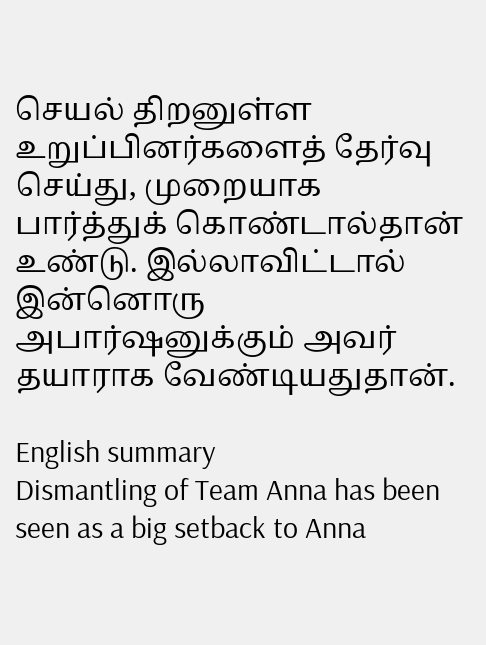செயல் திறனுள்ள உறுப்பினர்களைத் தேர்வு செய்து, முறையாக பார்த்துக் கொண்டால்தான் உண்டு. இல்லாவிட்டால் இன்னொரு அபார்ஷனுக்கும் அவர் தயாராக வேண்டியதுதான்.

English summary
Dismantling of Team Anna has been seen as a big setback to Anna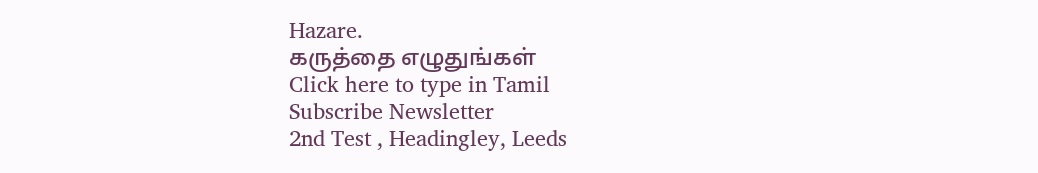Hazare.
கருத்தை எழுதுங்கள்
Click here to type in Tamil
Subscribe Newsletter
2nd Test , Headingley, Leeds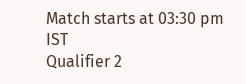Match starts at 03:30 pm IST
Qualifier 2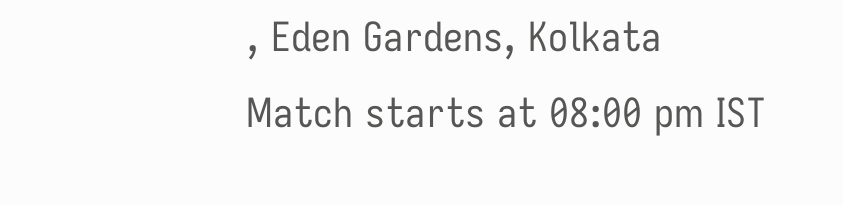, Eden Gardens, Kolkata
Match starts at 08:00 pm IST